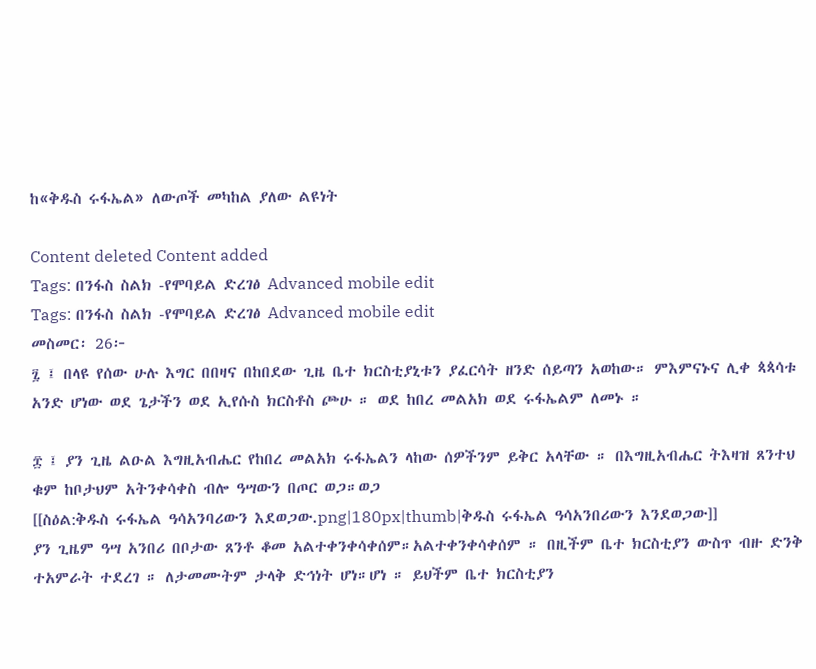ከ«ቅዱስ ሩፋኤል» ለውጦች መካከል ያለው ልዩነት

Content deleted Content added
Tags: በንፋስ ስልክ -የሞባይል ድረገፅ Advanced mobile edit
Tags: በንፋስ ስልክ -የሞባይል ድረገፅ Advanced mobile edit
መስመር፡ 26፦
፯ ፤ በላዩ የሰው ሁሉ እግር በበዛና በከበደው ጊዜ ቤተ ክርስቲያኒቱን ያፈርሳት ዘንድ ሰይጣን አወከው። ምእምናኑና ሊቀ ጳጳሳቱ አንድ ሆነው ወደ ጌታችን ወደ ኢየሱስ ክርስቶስ ጮሁ ። ወደ ከበረ መልአክ ወደ ሩፋኤልም ለመኑ ።

፰ ፤ ያን ጊዜ ልዑል እግዚአብሔር የከበረ መልአክ ሩፋኤልን ላከው ሰዎችንም ይቅር አላቸው ። በእግዚአብሔር ትእዛዝ ጸንተህ ቁም ከቦታህም አትንቀሳቀስ ብሎ ዓሣውን በጦር ወጋ።ወጋ
[[ስዕል:ቅዱስ ሩፋኤል ዓሳአንባሪውን እደወጋው.png|180px|thumb|ቅዱስ ሩፋኤል ዓሳአንበሪውን እንደወጋው]]
ያን ጊዜም ዓሣ አንበሪ በቦታው ጸንቶ ቆመ አልተቀንቀሳቀሰም።አልተቀንቀሳቀሰም ። በዚችም ቤተ ክርስቲያን ውስጥ ብዙ ድንቅ ተአምራት ተደረገ ። ለታመሙትም ታላቅ ድኅነት ሆነ።ሆነ ። ይህችም ቤተ ክርስቲያን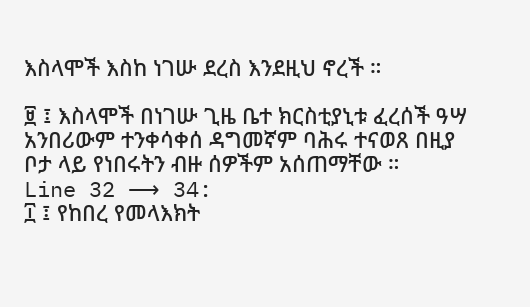እስላሞች እስከ ነገሡ ደረስ እንደዚህ ኖረች ።

፱ ፤ እስላሞች በነገሡ ጊዜ ቤተ ክርስቲያኒቱ ፈረሰች ዓሣ አንበሪውም ተንቀሳቀሰ ዳግመኛም ባሕሩ ተናወጸ በዚያ ቦታ ላይ የነበሩትን ብዙ ሰዎችም አሰጠማቸው ።
Line 32 ⟶ 34:
፲ ፤ የከበረ የመላእክት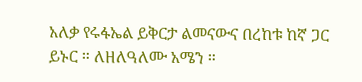አለቃ የሩፋኤል ይቅርታ ልመናውና በረከቱ ከኛ ጋር ይኑር ። ለዘለዓለሙ አሜን ።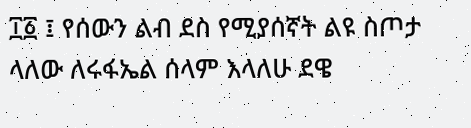፲፩ ፤ የሰውን ልብ ደስ የሚያሰኛት ልዩ ስጦታ ላለው ለሩፋኤል ሰላም እላለሁ ደዌ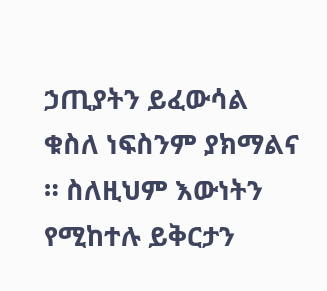ኃጢያትን ይፈውሳል ቁስለ ነፍስንም ያክማልና ። ስለዚህም እውነትን የሚከተሉ ይቅርታን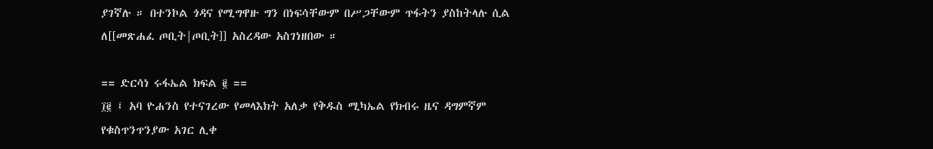ያገኛሉ ። በተንኮል ጎዳና የሚግዋዙ ግን በነፍሳቸውም በሥጋቸውም ጥፋትን ያስከትላሉ ሲል ለ[[መጽሐፈ ጦቢት|ጦቢት]] አስረዳው አስገነዘበው ።

== ድርሳነ ሩፋኤል ክፍል ፪ ==
፲፪ ፤ አባ ዮሐንስ የተናገረው የመላእክት አለቃ የቅዱስ ሚካኤል የክብሩ ዜና ዳግምኛም የቁስጥንጥንያው አገር ሊቀ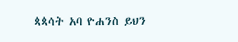ጳጳሳት አባ ዮሐንስ ይህን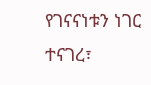የገናናነቱን ነገር ተናገረ፣